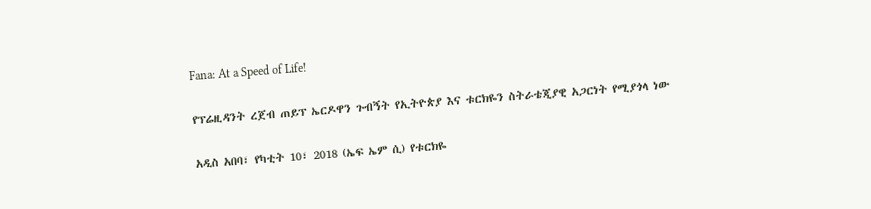Fana: At a Speed of Life!

የፕሬዚዳንት ረጀብ ጠይፕ ኤርዶዋን ጉብኝት የኢትዮጵያ እና ቱርክዬን ስትራቴጂያዊ አጋርነት የሚያጎላ ነው

አዲስ አበባ፣ የካቲት 10፣ 2018 (ኤፍ ኤም ሲ) የቱርክዬ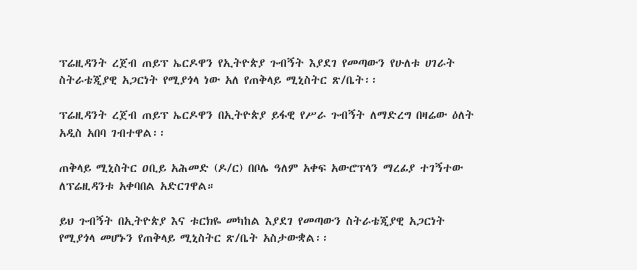ፕሬዚዳንት ረጀብ ጠይፕ ኤርዶዋን የኢትዮጵያ ጉብኝት እያደገ የመጣውን የሁለቱ ሀገራት ስትራቴጂያዊ አጋርነት የሚያጎላ ነው አለ የጠቅላይ ሚኒስትር ጽ/ቤት፡፡

ፕሬዚዳንት ረጀብ ጠይፕ ኤርዶዋን በኢትዮጵያ ይፋዊ የሥራ ጉብኝት ለማድረግ በዛሬው ዕለት አዲስ አበባ ገብተዋል፡፡

ጠቅላይ ሚኒስትር ዐቢይ አሕመድ (ዶ/ር) በቦሌ ዓለም አቀፍ አውሮፕላን ማረፊያ ተገኝተው ለፕሬዚዳንቱ አቀባበል አድርገዋል።

ይህ ጉብኝት በኢትዮጵያ እና ቱርክዬ መካከል እያደገ የመጣውን ስትራቴጂያዊ አጋርነት የሚያጎላ መሆኑን የጠቅላይ ሚኒስትር ጽ/ቤት አስታውቋል፡፡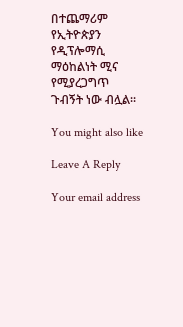በተጨማሪም የኢትዮጵያን የዲፕሎማሲ ማዕከልነት ሚና የሚያረጋግጥ ጉብኝት ነው ብሏል።

You might also like

Leave A Reply

Your email address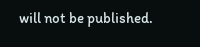will not be published.